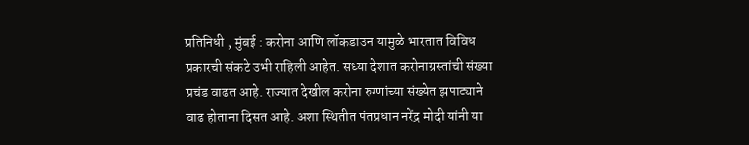प्रतिनिधी , मुंबई : करोना आणि लॉकडाउन यामुळे भारतात विविध प्रकारची संकटे उभी राहिली आहेत. सध्या देशात करोनाग्रस्तांची संख्या प्रचंड वाढत आहे. राज्यात देखील करोना रुग्णांच्या संख्येत झपाट्याने वाढ होताना दिसत आहे. अशा स्थितीत पंतप्रधान नरेंद्र मोदी यांनी या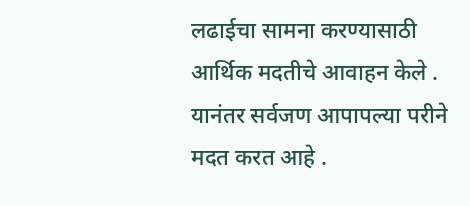लढाईचा सामना करण्यासाठी आर्थिक मदतीचे आवाहन केले . यानंतर सर्वजण आपापल्या परीने मदत करत आहे .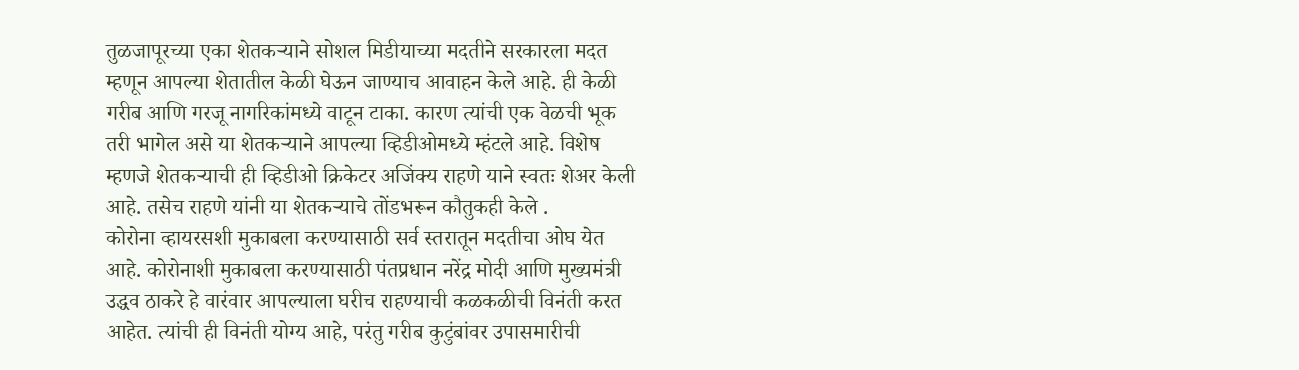तुळजापूरच्या एका शेतकऱ्याने सोशल मिडीयाच्या मदतीने सरकारला मदत म्हणून आपल्या शेतातील केळी घेऊन जाण्याच आवाहन केले आहे. ही केळी गरीब आणि गरजू नागरिकांमध्ये वाटून टाका. कारण त्यांची एक वेळची भूक तरी भागेल असे या शेतकऱ्याने आपल्या व्हिडीओमध्ये म्हंटले आहे. विशेष म्हणजे शेतकऱ्याची ही व्हिडीओ क्रिकेटर अजिंक्य राहणे याने स्वतः शेअर केली आहे. तसेच राहणे यांनी या शेतकऱ्याचे तोंडभरून कौतुकही केले .
कोरोना व्हायरसशी मुकाबला करण्यासाठी सर्व स्तरातून मदतीचा ओघ येत आहे. कोरोनाशी मुकाबला करण्यासाठी पंतप्रधान नरेंद्र मोदी आणि मुख्यमंत्री उद्धव ठाकरे हे वारंवार आपल्याला घरीच राहण्याची कळकळीची विनंती करत आहेत. त्यांची ही विनंती योग्य आहे, परंतु गरीब कुटुंबांवर उपासमारीची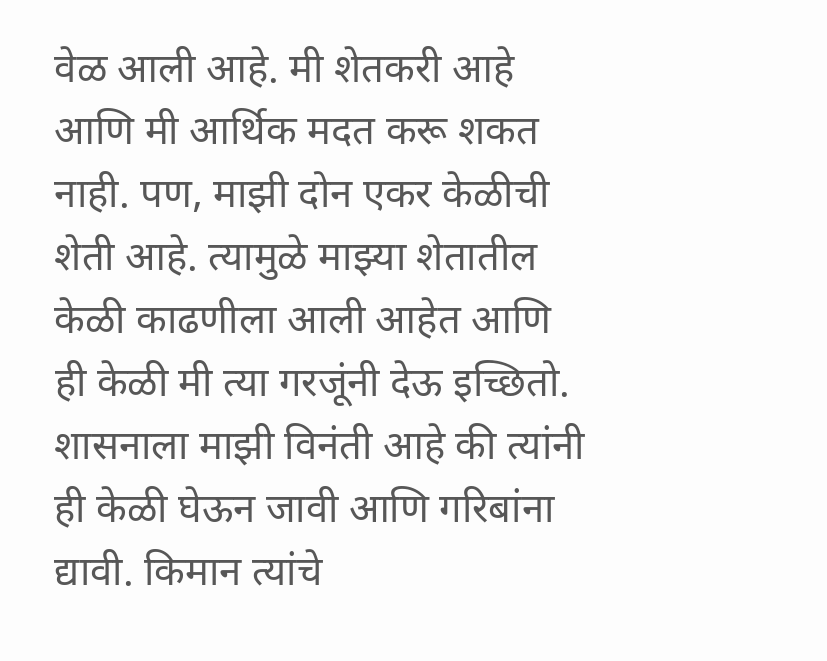वेळ आली आहे. मी शेतकरी आहे आणि मी आर्थिक मदत करू शकत नाही. पण, माझी दोन एकर केळीची शेती आहे. त्यामुळे माझ्या शेतातील केळी काढणीला आली आहेत आणि ही केळी मी त्या गरजूंनी देऊ इच्छितो. शासनाला माझी विनंती आहे की त्यांनी ही केळी घेऊन जावी आणि गरिबांना द्यावी. किमान त्यांचे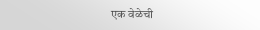एक वेळेची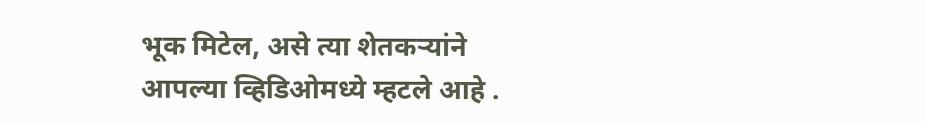भूक मिटेल, असे त्या शेतकऱ्यांने आपल्या व्हिडिओमध्ये म्हटले आहे .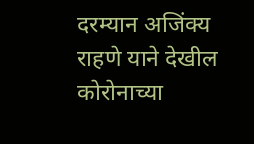दरम्यान अजिंक्य राहणे याने देखील कोरोनाच्या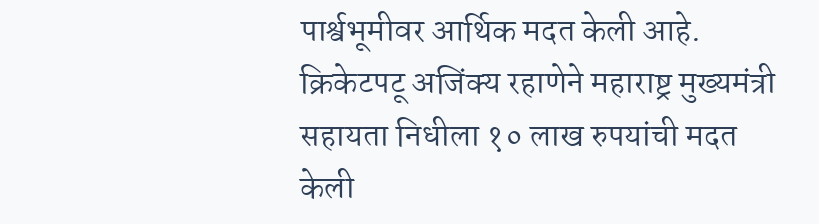पार्श्वभूमीवर आर्थिक मदत केली आहे. क्रिकेटपटू अजिंक्य रहाणेने महाराष्ट्र मुख्यमंत्री सहायता निधीला १० लाख रुपयांची मदत केली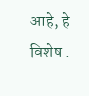आहे, हे विशेष .